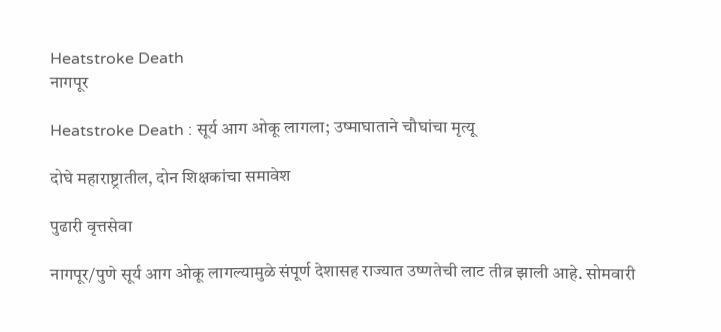Heatstroke Death
नागपूर

Heatstroke Death : सूर्य आग ओकू लागला; उष्माघाताने चौघांचा मृत्यू

दोघे महाराष्ट्रातील, दोन शिक्षकांचा समावेश

पुढारी वृत्तसेवा

नागपूर/पुणे सूर्य आग ओकू लागल्यामुळे संपूर्ण देशासह राज्यात उष्णतेची लाट तीव्र झाली आहे. सोमवारी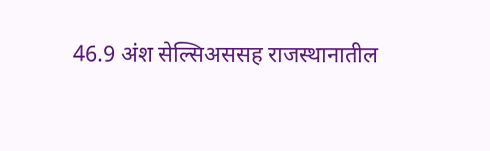46.9 अंश सेल्सिअससह राजस्थानातील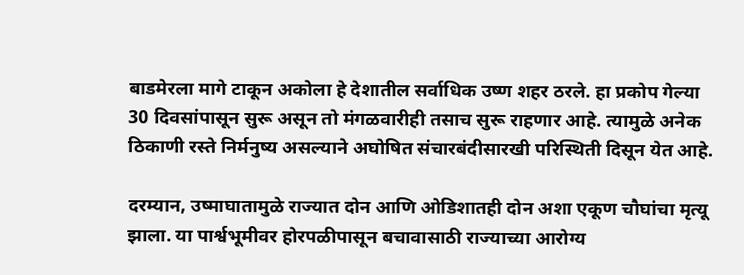बाडमेरला मागे टाकून अकोला हे देशातील सर्वाधिक उष्ण शहर ठरले. हा प्रकोप गेल्या 30 दिवसांपासून सुरू असून तो मंगळवारीही तसाच सुरू राहणार आहे. त्यामुळे अनेक ठिकाणी रस्ते निर्मनुष्य असल्याने अघोषित संचारबंदीसारखी परिस्थिती दिसून येत आहे.

दरम्यान, उष्माघातामुळे राज्यात दोन आणि ओडिशातही दोन अशा एकूण चौघांचा मृत्यू झाला. या पार्श्वभूमीवर होरपळीपासून बचावासाठी राज्याच्या आरोग्य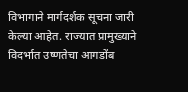विभागाने मार्गदर्शक सूचना जारी केल्या आहेत. राज्यात प्रामुख्याने विदर्भात उष्णतेचा आगडोंब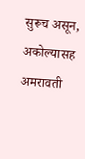सुरूच असून, अकोल्यासह अमरावती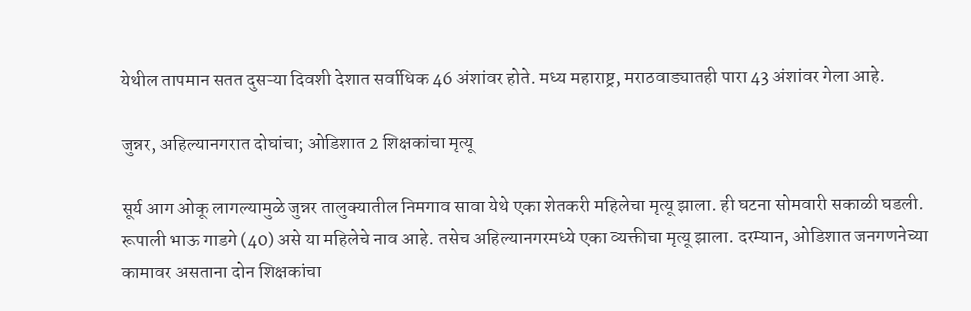येथील तापमान सतत दुसऱ्या दिवशी देशात सर्वाधिक 46 अंशांवर होते. मध्य महाराष्ट्र, मराठवाड्यातही पारा 43 अंशांवर गेला आहे.

जुन्नर, अहिल्यानगरात दोघांचा; ओडिशात 2 शिक्षकांचा मृत्यू

सूर्य आग ओकू लागल्यामुळे जुन्नर तालुक्यातील निमगाव सावा येथे एका शेतकरी महिलेचा मृत्यू झाला. ही घटना सोमवारी सकाळी घडली. रूपाली भाऊ गाडगे (40) असे या महिलेचे नाव आहे. तसेच अहिल्यानगरमध्ये एका व्यक्तीचा मृत्यू झाला. दरम्यान, ओडिशात जनगणनेच्या कामावर असताना दोन शिक्षकांचा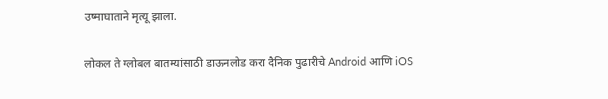उष्माघाताने मृत्यू झाला.

लोकल ते ग्लोबल बातम्यांसाठी डाऊनलोड करा दैनिक पुढारीचे Android आणि iOS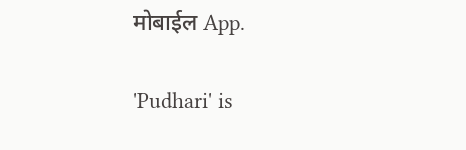मोबाईल App.

'Pudhari' is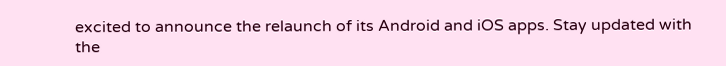excited to announce the relaunch of its Android and iOS apps. Stay updated with the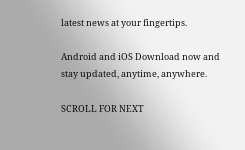latest news at your fingertips.

Android and iOS Download now and stay updated, anytime, anywhere.

SCROLL FOR NEXT